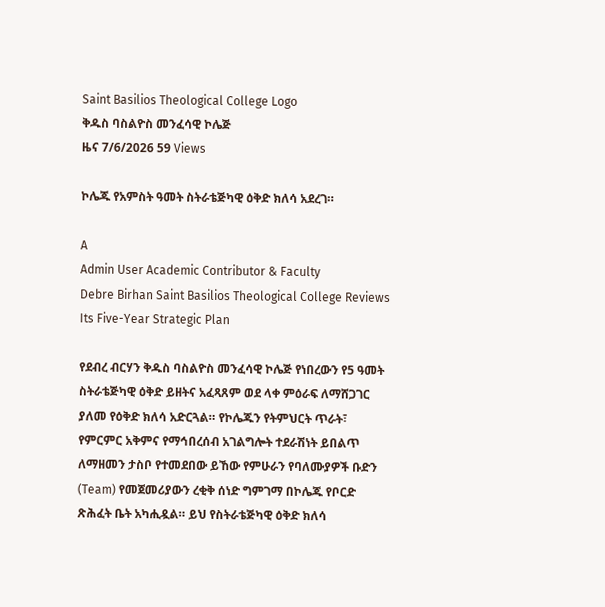Saint Basilios Theological College Logo
ቅዱስ ባስልዮስ መንፈሳዊ ኮሌጅ
ዜና 7/6/2026 59 Views

ኮሌጁ የአምስት ዓመት ስትራቴጅካዊ ዕቅድ ክለሳ አደረገ።

A
Admin User Academic Contributor & Faculty
Debre Birhan Saint Basilios Theological College Reviews Its Five-Year Strategic Plan

የደብረ ብርሃን ቅዱስ ባስልዮስ መንፈሳዊ ኮሌጅ የነበረውን የ5 ዓመት ስትራቴጅካዊ ዕቅድ ይዘትና አፈጻጸም ወደ ላቀ ምዕራፍ ለማሸጋገር ያለመ የዕቅድ ክለሳ አድርጓል። የኮሌጁን የትምህርት ጥራት፣ የምርምር አቅምና የማኅበረሰብ አገልግሎት ተደራሽነት ይበልጥ ለማዘመን ታስቦ የተመደበው ይኸው የምሁራን የባለሙያዎች ቡድን (Team) የመጀመሪያውን ረቂቅ ሰነድ ግምገማ በኮሌጁ የቦርድ ጽሕፈት ቤት አካሒዷል። ይህ የስትራቴጅካዊ ዕቅድ ክለሳ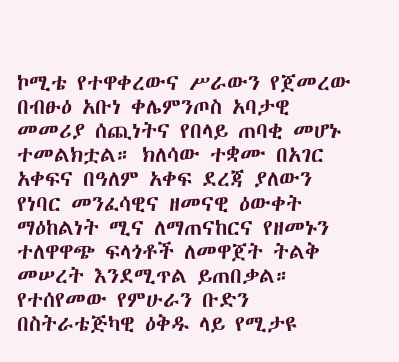ኮሚቴ የተዋቀረውና ሥራውን የጀመረው በብፁዕ አቡነ ቀሌምንጦስ አባታዊ መመሪያ ሰጪነትና የበላይ ጠባቂ መሆኑ ተመልክቷል። ክለሳው ተቋሙ በአገር አቀፍና በዓለም አቀፍ ደረጃ ያለውን የነባር መንፈሳዊና ዘመናዊ ዕውቀት ማዕከልነት ሚና ለማጠናከርና የዘመኑን ተለዋዋጭ ፍላጎቶች ለመዋጀት ትልቅ መሠረት እንደሚጥል ይጠበቃል። የተሰየመው የምሁራን ቡድን በስትራቴጅካዊ ዕቅዱ ላይ የሚታዩ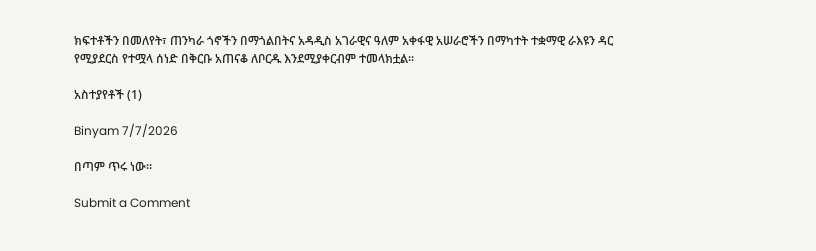ክፍተቶችን በመለየት፣ ጠንካራ ጎኖችን በማጎልበትና አዳዲስ አገራዊና ዓለም አቀፋዊ አሠራሮችን በማካተት ተቋማዊ ራእዩን ዳር የሚያደርስ የተሟላ ሰነድ በቅርቡ አጠናቆ ለቦርዱ እንደሚያቀርብም ተመላክቷል።

አስተያየቶች (1)

Binyam 7/7/2026

በጣም ጥሩ ነው።

Submit a Comment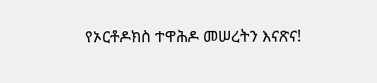የኦርቶዶክስ ተዋሕዶ መሠረትን እናጽና!